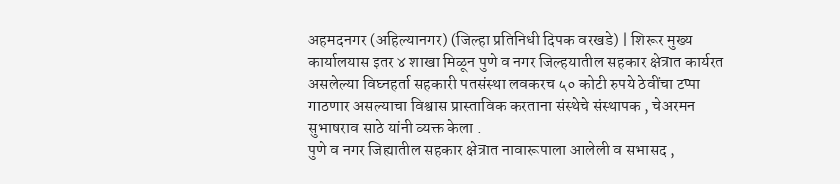अहमदनगर (अहिल्यानगर) (जिल्हा प्रतिनिधी दिपक वरखडे) | शिरूर मुख्य कार्यालयास इतर ४ शाखा मिळून पुणे व नगर जिल्हयातील सहकार क्षेत्रात कार्यरत असलेल्या विघ्नहर्ता सहकारी पतसंस्था लवकरच ५० कोटी रुपये ठेवींचा टप्पा गाठणार असल्याचा विश्वास प्रास्ताविक करताना संस्थेचे संस्थापक , चेअरमन सुभाषराव साठे यांनी व्यक्त केला .
पुणे व नगर जिह्यातील सहकार क्षेत्रात नावारूपाला आलेली व सभासद ,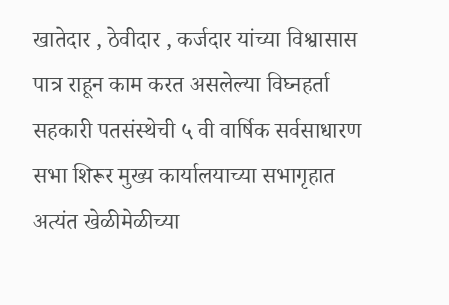खातेदार , ठेवीदार , कर्जदार यांच्या विश्वासास पात्र राहून काम करत असलेल्या विघ्नहर्ता सहकारी पतसंस्थेची ५ वी वार्षिक सर्वसाधारण सभा शिरूर मुख्य कार्यालयाच्या सभागृहात अत्यंत खेळीमेळीच्या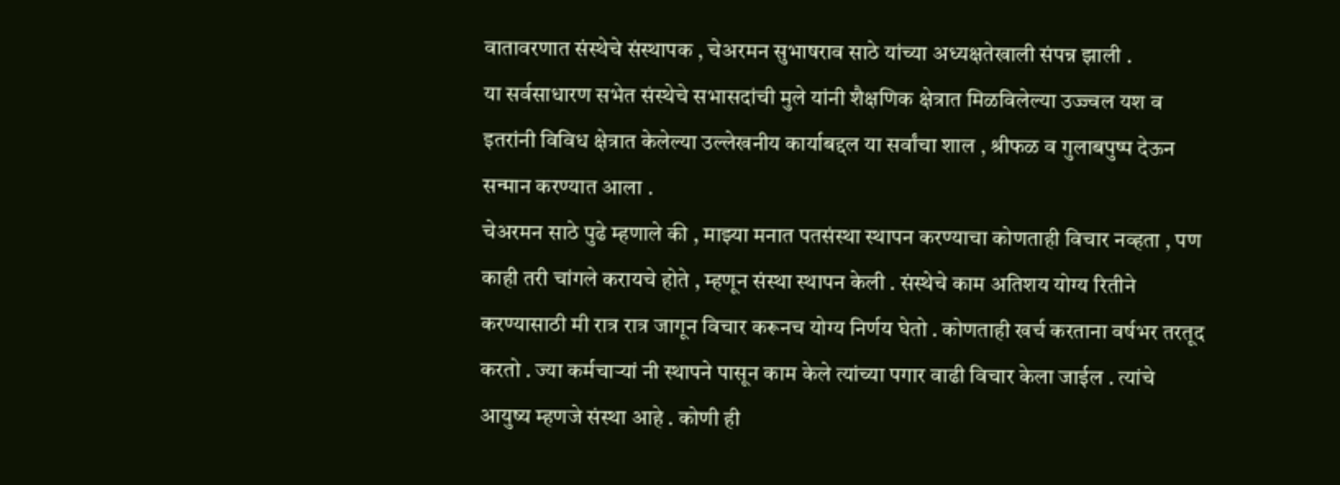वातावरणात संस्थेचे संस्थापक , चेअरमन सुभाषराव साठे यांच्या अध्यक्षतेखाली संपन्न झाली .
या सर्वसाधारण सभेत संस्थेचे सभासदांची मुले यांनी शैक्षणिक क्षेत्रात मिळविलेल्या उज्ज्वल यश व इतरांनी विविध क्षेत्रात केलेल्या उल्लेखनीय कार्याबद्दल या सर्वांचा शाल , श्रीफळ व गुलाबपुष्प देऊन सन्मान करण्यात आला .
चेअरमन साठे पुढे म्हणाले की , माझ्या मनात पतसंस्था स्थापन करण्याचा कोणताही विचार नव्हता , पण काही तरी चांगले करायचे होते , म्हणून संस्था स्थापन केली . संस्थेचे काम अतिशय योग्य रितीने करण्यासाठी मी रात्र रात्र जागून विचार करूनच योग्य निर्णय घेतो . कोणताही खर्च करताना वर्षभर तरतूद करतो . ज्या कर्मचाऱ्यां नी स्थापने पासून काम केले त्यांच्या पगार वाढी विचार केला जाईल . त्यांचे आयुष्य म्हणजे संस्था आहे . कोणी ही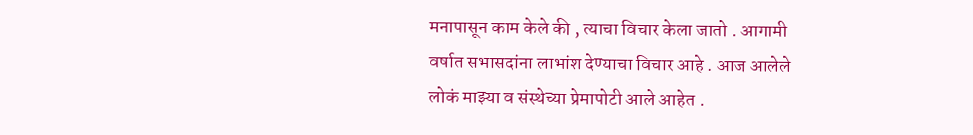मनापासून काम केले की , त्याचा विचार केला जातो . आगामी वर्षात सभासदांना लाभांश देण्याचा विचार आहे . आज आलेले लोकं माझ्या व संस्थेच्या प्रेमापोटी आले आहेत .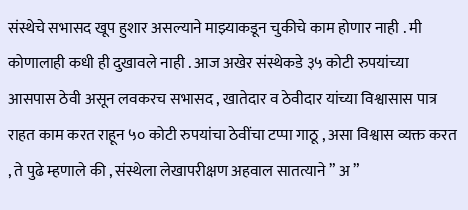संस्थेचे सभासद खूप हुशार असल्याने माझ्याकडून चुकीचे काम होणार नाही . मी कोणालाही कधी ही दुखावले नाही . आज अखेर संस्थेकडे ३५ कोटी रुपयांच्या आसपास ठेवी असून लवकरच सभासद , खातेदार व ठेवीदार यांच्या विश्वासास पात्र राहत काम करत राहून ५० कोटी रुपयांचा ठेवींचा टप्पा गाठू , असा विश्वास व्यक्त करत , ते पुढे म्हणाले की , संस्थेला लेखापरीक्षण अहवाल सातत्याने ” अ ”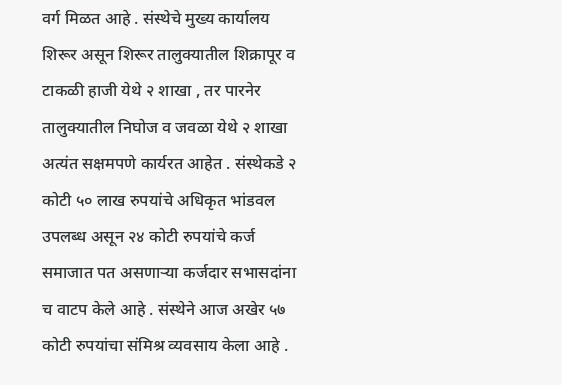वर्ग मिळत आहे . संस्थेचे मुख्य कार्यालय शिरूर असून शिरूर तालुक्यातील शिक्रापूर व टाकळी हाजी येथे २ शाखा , तर पारनेर तालुक्यातील निघोज व जवळा येथे २ शाखा अत्यंत सक्षमपणे कार्यरत आहेत . संस्थेकडे २ कोटी ५० लाख रुपयांचे अधिकृत भांडवल उपलब्ध असून २४ कोटी रुपयांचे कर्ज समाजात पत असणाऱ्या कर्जदार सभासदांना च वाटप केले आहे . संस्थेने आज अखेर ५७ कोटी रुपयांचा संमिश्र व्यवसाय केला आहे .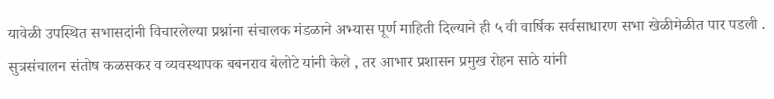यावेळी उपस्थित सभासदांनी विचारलेल्या प्रश्नांना संचालक मंडळाने अभ्यास पूर्ण माहिती दिल्याने ही ५ वी वार्षिक सर्वसाधारण सभा खेळीमेळीत पार पडली . सुत्रसंचालन संतोष कळसकर व व्यवस्थापक बबनराव बेलोटे यांनी केले , तर आभार प्रशासन प्रमुख रोहन साठे यांनी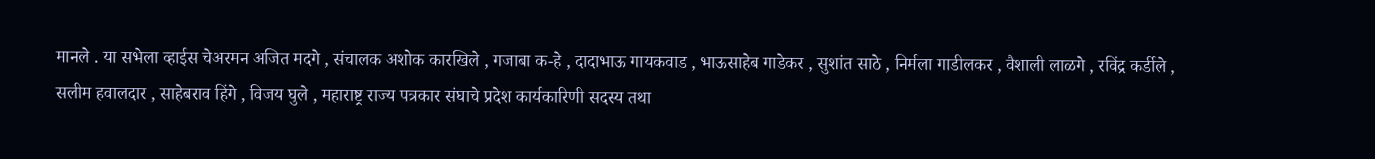मानले . या सभेला व्हाईस चेअरमन अजित मदगे , संचालक अशोक कारखिले , गजाबा क-हे , दादाभाऊ गायकवाड , भाऊसाहेब गाडेकर , सुशांत साठे , निर्मला गाडीलकर , वैशाली लाळगे , रविंद्र कर्डीले , सलीम हवालदार , साहेबराव हिंगे , विजय घुले , महाराष्ट्र राज्य पत्रकार संघाचे प्रदेश कार्यकारिणी सदस्य तथा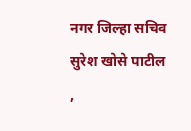नगर जिल्हा सचिव सुरेश खोसे पाटील ,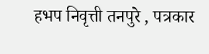हभप निवृत्ती तनपुरे , पत्रकार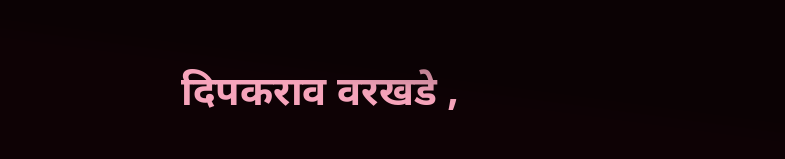दिपकराव वरखडे ,